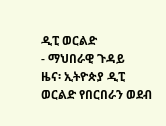ዲፒ ወርልድ
- ማህበራዊ ጉዳይ
ዜና፡ ኢትዮጵያ ዲፒ ወርልድ የበርበራን ወደብ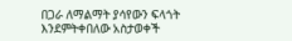በጋራ ለማልማት ያሳየውን ፍላጎት እንደምትቀበለው አስታወቀች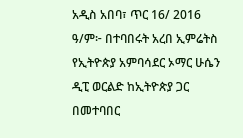አዲስ አበባ፣ ጥር 16/ 2016 ዓ/ም፦ በተባበሩት አረበ ኢምሬትስ የኢትዮጵያ አምባሳደር ኦማር ሁሴን ዲፒ ወርልድ ከኢትዮጵያ ጋር በመተባበር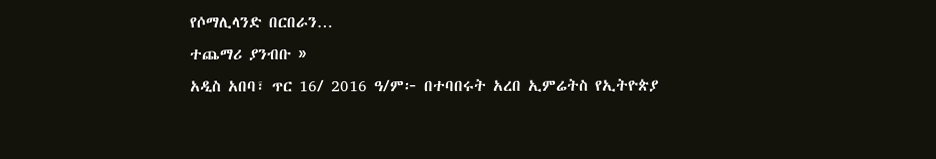የሶማሊላንድ በርበራን…
ተጨማሪ ያንብቡ »
አዲስ አበባ፣ ጥር 16/ 2016 ዓ/ም፦ በተባበሩት አረበ ኢምሬትስ የኢትዮጵያ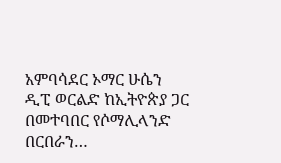አምባሳደር ኦማር ሁሴን ዲፒ ወርልድ ከኢትዮጵያ ጋር በመተባበር የሶማሊላንድ በርበራን…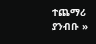ተጨማሪ ያንብቡ »